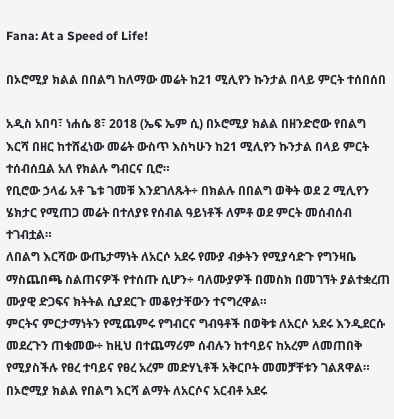Fana: At a Speed of Life!

በኦሮሚያ ክልል በበልግ ከለማው መሬት ከ21 ሚሊየን ኩንታል በላይ ምርት ተሰበሰበ

አዲስ አበባ፣ ነሐሴ 8፣ 2018 (ኤፍ ኤም ሲ) በኦሮሚያ ክልል በዘንድሮው የበልግ እርሻ በዘር ከተሸፈነው መሬት ውስጥ እስካሁን ከ21 ሚሊየን ኩንታል በላይ ምርት ተሰብሰቧል አለ የክልሉ ግብርና ቢሮ።
የቢሮው ኃላፊ አቶ ጌቱ ገመቹ እንደገለጹት÷ በክልሉ በበልግ ወቅት ወደ 2 ሚሊየን ሄክታር የሚጠጋ መሬት በተለያዩ የሰብል ዓይነቶች ለምቶ ወደ ምርት መሰብሰብ ተገብቷል።
ለበልግ እርሻው ውጤታማነት ለአርሶ አደሩ የሙያ ብቃትን የሚያሳድጉ የግንዛቤ ማስጨበጫ ስልጠናዎች የተሰጡ ሲሆን÷ ባለሙያዎች በመስክ በመገኘት ያልተቋረጠ ሙያዊ ድጋፍና ክትትል ሲያደርጉ መቆየታቸውን ተናግረዋል።
ምርትና ምርታማነትን የሚጨምሩ የግብርና ግብዓቶች በወቅቱ ለአርሶ አደሩ እንዲደርሱ መደረጉን ጠቁመው÷ ከዚህ በተጨማሪም ሰብሉን ከተባይና ከአረም ለመጠበቅ የሚያስችሉ የፀረ ተባይና የፀረ አረም መድሃኒቶች አቅርቦት መመቻቸቱን ገልጸዋል።
በኦሮሚያ ክልል የበልግ እርሻ ልማት ለአርሶና አርብቶ አደሩ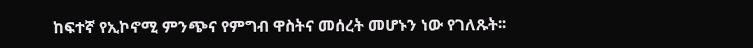ከፍተኛ የኢኮኖሚ ምንጭና የምግብ ዋስትና መሰረት መሆኑን ነው የገለጹት፡፡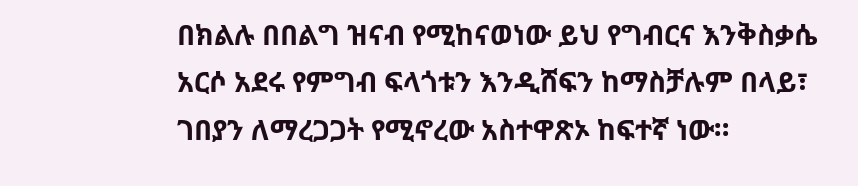በክልሉ በበልግ ዝናብ የሚከናወነው ይህ የግብርና እንቅስቃሴ አርሶ አደሩ የምግብ ፍላጎቱን እንዲሸፍን ከማስቻሉም በላይ፣ ገበያን ለማረጋጋት የሚኖረው አስተዋጽኦ ከፍተኛ ነው።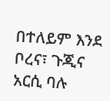በተለይም እንደ ቦረና፣ ጉጂና አርሲ ባሉ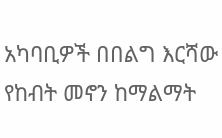አካባቢዎች በበልግ እርሻው የከብት መኖን ከማልማት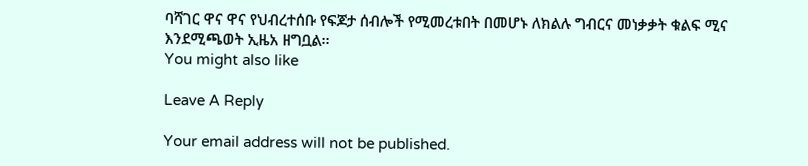ባሻገር ዋና ዋና የህብረተሰቡ የፍጆታ ሰብሎች የሚመረቱበት በመሆኑ ለክልሉ ግብርና መነቃቃት ቁልፍ ሚና እንደሚጫወት ኢዜአ ዘግቧል፡፡
You might also like

Leave A Reply

Your email address will not be published.